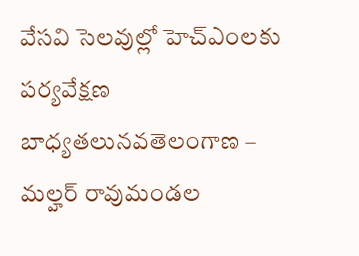వేసవి సెలవుల్లో హెచ్ఎంలకు పర్యవేక్షణ బాధ్యతలునవతెలంగాణ – మల్హర్ రావుమండల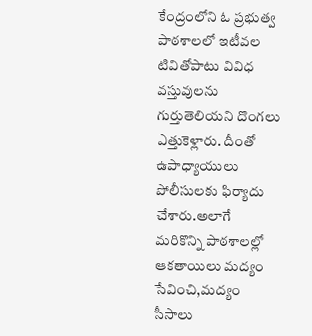కేంద్రంలోని ఓ ప్రభుత్వ పాఠశాలలో ఇటీవల టివితోపాటు వివిధ వస్తువులను గుర్తుతెలియని దొంగలు ఎత్తుకెళ్లారు. దీంతో ఉపాధ్యాయులు పోలీసులకు ఫిర్యాదు చేశారు.అలాగే మరికొన్ని పాఠశాలల్లో ఆకతాయిలు మద్యం సేవించి,మద్యం సీసాలు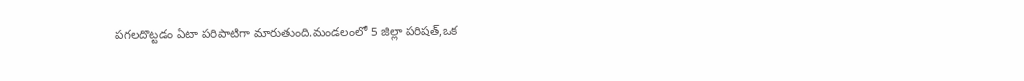పగలదొట్టడం ఏటా పరిపాటిగా మారుతుంది.మండలంలో 5 జిల్లా పరిషత్,ఒక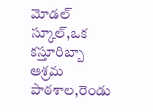మోడల్ స్కూల్,ఒక కస్తూరిబ్బా ఆశ్రమ పాఠశాల,రెండు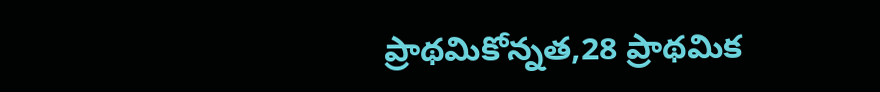ప్రాథమికోన్నత,28 ప్రాథమిక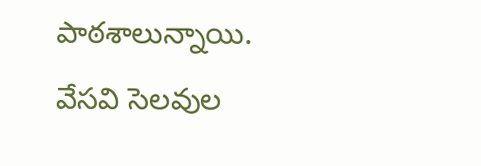పాఠశాలున్నాయి. వేసవి సెలవుల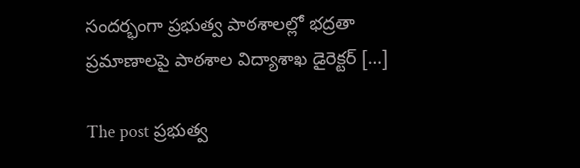సందర్భంగా ప్రభుత్వ పాఠశాలల్లో భద్రతా ప్రమాణాలపై పాఠశాల విద్యాశాఖ డైరెక్టర్ […]

The post ప్రభుత్వ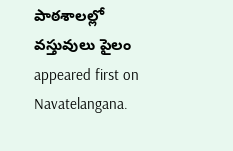పాఠశాలల్లో వస్తువులు పైలం appeared first on Navatelangana.